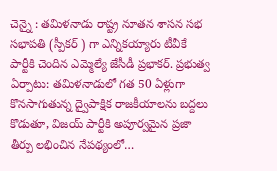చెన్నై : తమిళనాడు రాష్ట్ర నూతన శాసన సభ సభాపతి (స్పీకర్ ) గా ఎన్నికయ్యారు టీవీకే పార్టీకి చెందిన ఎమ్మెల్యే జేసీడీ ప్రభాకర్. ప్రభుత్వ ఏర్పాటు: తమిళనాడులో గత 50 ఏళ్లుగా కొనసాగుతున్న ద్వైపాక్షిక రాజకీయాలను బద్దలు కొడుతూ, విజయ్ పార్టీకి అపూర్వమైన ప్రజా తీర్పు లభించిన నేపథ్యంలో…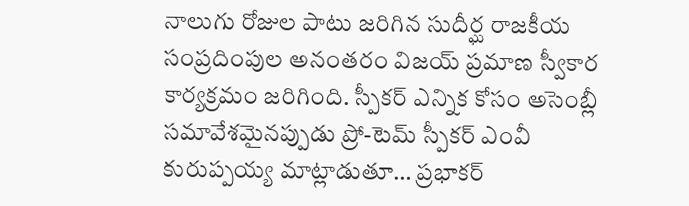నాలుగు రోజుల పాటు జరిగిన సుదీర్ఘ రాజకీయ సంప్రదింపుల అనంతరం విజయ్ ప్రమాణ స్వీకార కార్యక్రమం జరిగింది. స్పీకర్ ఎన్నిక కోసం అసెంబ్లీ సమావేశమైనప్పుడు ప్రో-టెమ్ స్పీకర్ ఎంవీ కురుప్పయ్య మాట్లాడుతూ… ప్రభాకర్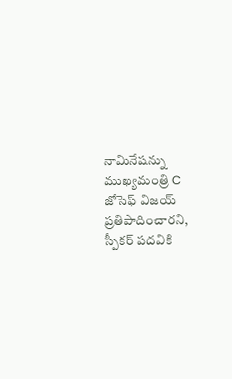నామినేషన్ను ముఖ్యమంత్రి C జోసెఫ్ విజయ్ ప్రతిపాదించారని, స్పీకర్ పదవికి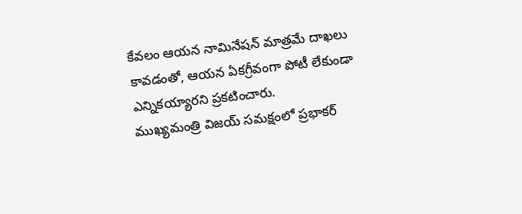కేవలం ఆయన నామినేషన్ మాత్రమే దాఖలు కావడంతో, ఆయన ఏకగ్రీవంగా పోటీ లేకుండా ఎన్నికయ్యారని ప్రకటించారు.
ముఖ్యమంత్రి విజయ్ సమక్షంలో ప్రభాకర్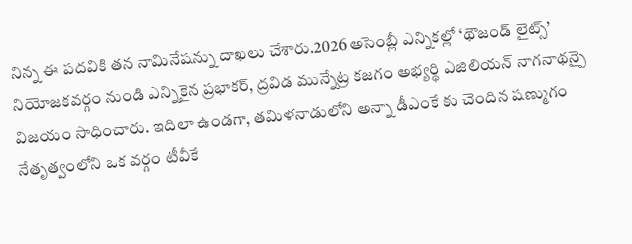నిన్న ఈ పదవికి తన నామినేషన్ను దాఖలు చేశారు.2026 అసెంబ్లీ ఎన్నికల్లో ‘థౌజండ్ లైట్స్’ నియోజకవర్గం నుండి ఎన్నికైన ప్రభాకర్, ద్రవిడ మున్నేట్ర కజగం అభ్యర్థి ఎజిలియన్ నాగనాథన్పై విజయం సాధించారు. ఇదిలా ఉండగా, తమిళనాడులోని అన్నా డీఎంకే కు చెందిన షణ్ముగం నేతృత్వంలోని ఒక వర్గం టీవీకే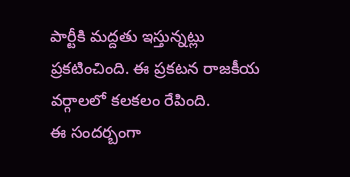పార్టీకి మద్దతు ఇస్తున్నట్లు ప్రకటించింది. ఈ ప్రకటన రాజకీయ వర్గాలలో కలకలం రేపింది.
ఈ సందర్బంగా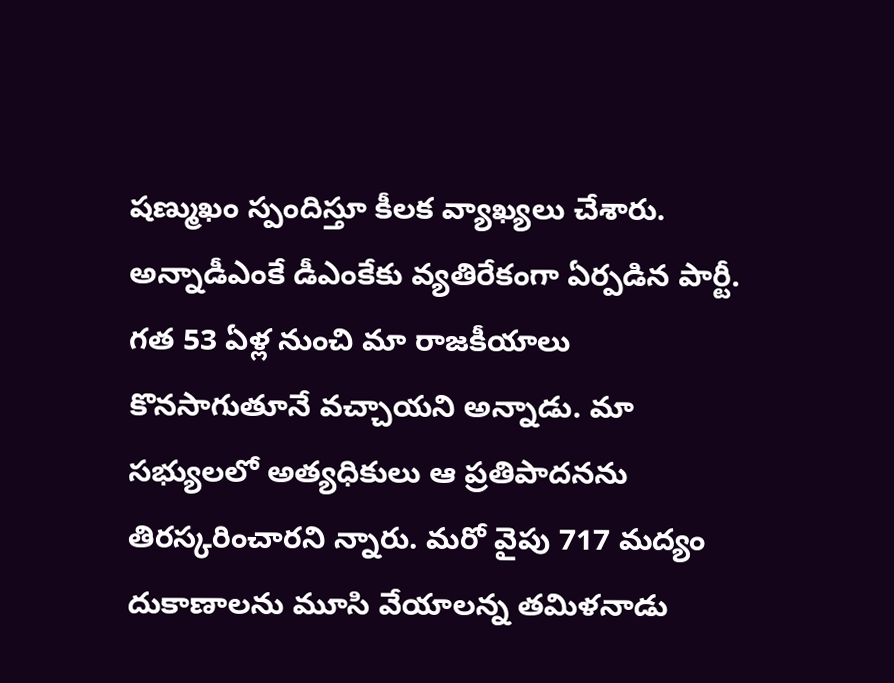షణ్ముఖం స్పందిస్తూ కీలక వ్యాఖ్యలు చేశారు. అన్నాడీఎంకే డీఎంకేకు వ్యతిరేకంగా ఏర్పడిన పార్టీ. గత 53 ఏళ్ల నుంచి మా రాజకీయాలు కొనసాగుతూనే వచ్చాయని అన్నాడు. మా సభ్యులలో అత్యధికులు ఆ ప్రతిపాదనను తిరస్కరించారని న్నారు. మరో వైపు 717 మద్యం దుకాణాలను మూసి వేయాలన్న తమిళనాడు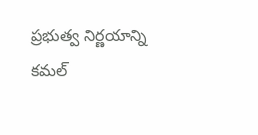ప్రభుత్వ నిర్ణయాన్ని కమల్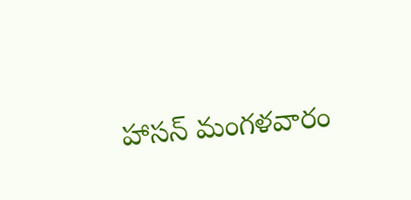హాసన్ మంగళవారం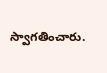స్వాగతించారు.